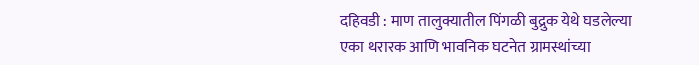दहिवडी : माण तालुक्यातील पिंगळी बुद्रुक येथे घडलेल्या एका थरारक आणि भावनिक घटनेत ग्रामस्थांच्या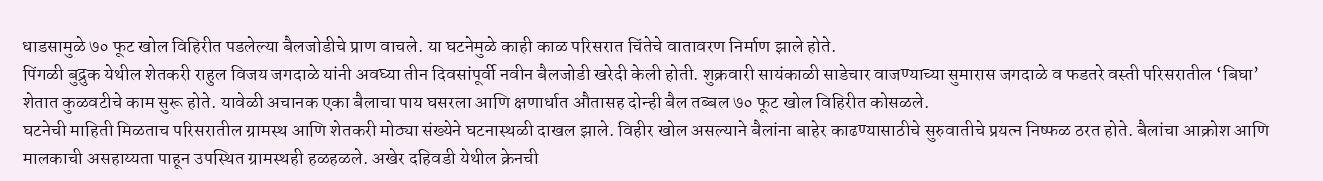धाडसामुळे ७० फूट खोल विहिरीत पडलेल्या बैलजोडीचे प्राण वाचले. या घटनेमुळे काही काळ परिसरात चिंतेचे वातावरण निर्माण झाले होते.
पिंगळी बुद्रुक येथील शेतकरी राहुल विजय जगदाळे यांनी अवघ्या तीन दिवसांपूर्वी नवीन बैलजोडी खरेदी केली होती. शुक्रवारी सायंकाळी साडेचार वाजण्याच्या सुमारास जगदाळे व फडतरे वस्ती परिसरातील ‘बिघा’ शेतात कुळवटीचे काम सुरू होते. यावेळी अचानक एका बैलाचा पाय घसरला आणि क्षणार्धात औतासह दोन्ही बैल तब्बल ७० फूट खोल विहिरीत कोसळले.
घटनेची माहिती मिळताच परिसरातील ग्रामस्थ आणि शेतकरी मोठ्या संख्येने घटनास्थळी दाखल झाले. विहीर खोल असल्याने बैलांना बाहेर काढण्यासाठीचे सुरुवातीचे प्रयत्न निष्फळ ठरत होते. बैलांचा आक्रोश आणि मालकाची असहाय्यता पाहून उपस्थित ग्रामस्थही हळहळले. अखेर दहिवडी येथील क्रेनची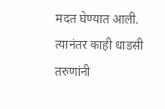मदत घेण्यात आली. त्यानंतर काही धाडसी तरुणांनी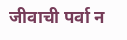जीवाची पर्वा न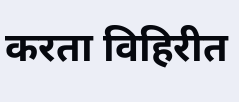करता विहिरीत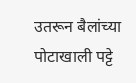उतरून बैलांच्या पोटाखाली पट्टे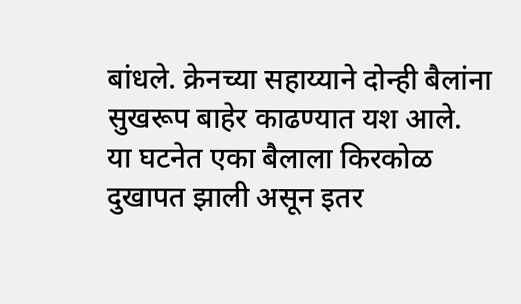बांधले. क्रेनच्या सहाय्याने दोन्ही बैलांना सुखरूप बाहेर काढण्यात यश आले.
या घटनेत एका बैलाला किरकोळ दुखापत झाली असून इतर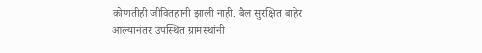कोणतीही जीवितहानी झाली नाही. बैल सुरक्षित बाहेर आल्यानंतर उपस्थित ग्रामस्थांनी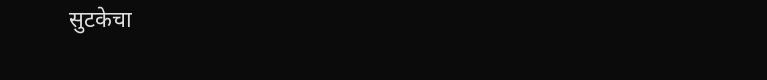सुटकेचा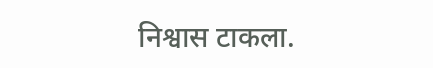निश्वास टाकला.